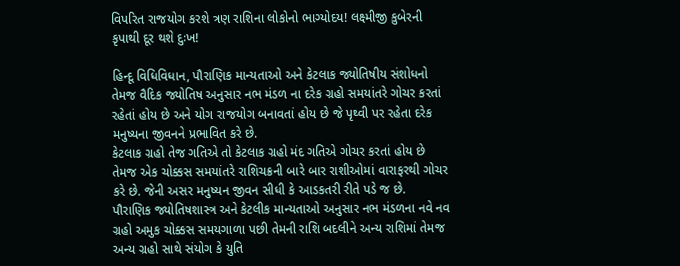વિપરિત રાજયોગ કરશે ત્રણ રાશિના લોકોનો ભાગ્યોદય! લક્ષ્મીજી કુબેરની કૃપાથી દૂર થશે દુઃખ!

હિન્દૂ વિધિવિધાન, પૌરાણિક માન્યતાઓ અને કેટલાક જ્યોતિષીય સંશોધનો તેમજ વૈદિક જ્યોતિષ અનુસાર નભ મંડળ ના દરેક ગ્રહો સમયાંતરે ગોચર કરતાં રહેતાં હોય છે અને યોગ રાજયોગ બનાવતાં હોય છે જે પૃથ્વી પર રહેતા દરેક મનુષ્યના જીવનને પ્રભાવિત કરે છે.
કેટલાક ગ્રહો તેજ ગતિએ તો કેટલાક ગ્રહો મંદ ગતિએ ગોચર કરતાં હોય છે તેમજ એક ચોક્કસ સમયાંતરે રાશિચક્રની બારે બાર રાશીઓમાં વારાફરથી ગોચર કરે છે. જેની અસર મનુષ્યન જીવન સીધી કે આડકતરી રીતે પડે જ છે.
પૌરાણિક જ્યોતિષશાસ્ત્ર અને કેટલીક માન્યતાઓ અનુસાર નભ મંડળના નવે નવ ગ્રહો અમુક ચોક્કસ સમયગાળા પછી તેમની રાશિ બદલીને અન્ય રાશિમાં તેમજ અન્ય ગ્રહો સાથે સંયોગ કે યુતિ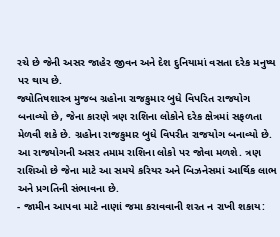રચે છે જેની અસર જાહેર જીવન અને દેશ દુનિયામાં વસતા દરેક મનુષ્ય પર થાય છે.
જ્યોતિષશાસ્ત્ર મુજબ ગ્રહોના રાજકુમાર બુધે વિપરિત રાજયોગ બનાવ્યો છે, જેના કારણે ત્રણ રાશિના લોકોને દરેક ક્ષેત્રમાં સફળતા મેળવી શકે છે. ગ્રહોના રાજકુમાર બુધે વિપરીત રાજયોગ બનાવ્યો છે.
આ રાજયોગની અસર તમામ રાશિના લોકો પર જોવા મળશે. ત્રણ રાશિઓ છે જેના માટે આ સમયે કરિયર અને બિઝનેસમાં આર્થિક લાભ અને પ્રગતિની સંભાવના છે.
- જામીન આપવા માટે નાણાં જમા કરાવવાની શરત ન રાખી શકાય: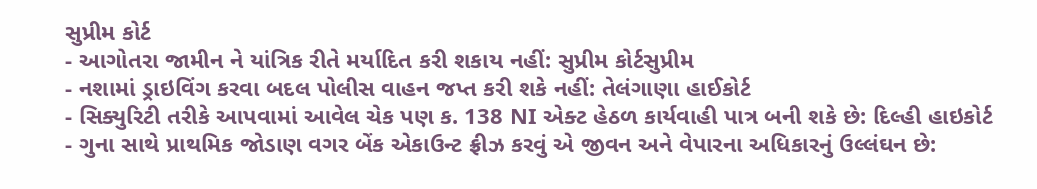સુપ્રીમ કોર્ટ
- આગોતરા જામીન ને યાંત્રિક રીતે મર્યાદિત કરી શકાય નહીં: સુપ્રીમ કોર્ટસુપ્રીમ
- નશામાં ડ્રાઇવિંગ કરવા બદલ પોલીસ વાહન જપ્ત કરી શકે નહીં: તેલંગાણા હાઈકોર્ટ
- સિક્યુરિટી તરીકે આપવામાં આવેલ ચેક પણ ક. 138 NI એક્ટ હેઠળ કાર્યવાહી પાત્ર બની શકે છે: દિલ્હી હાઇકોર્ટ
- ગુના સાથે પ્રાથમિક જોડાણ વગર બેંક એકાઉન્ટ ફ્રીઝ કરવું એ જીવન અને વેપારના અધિકારનું ઉલ્લંઘન છે: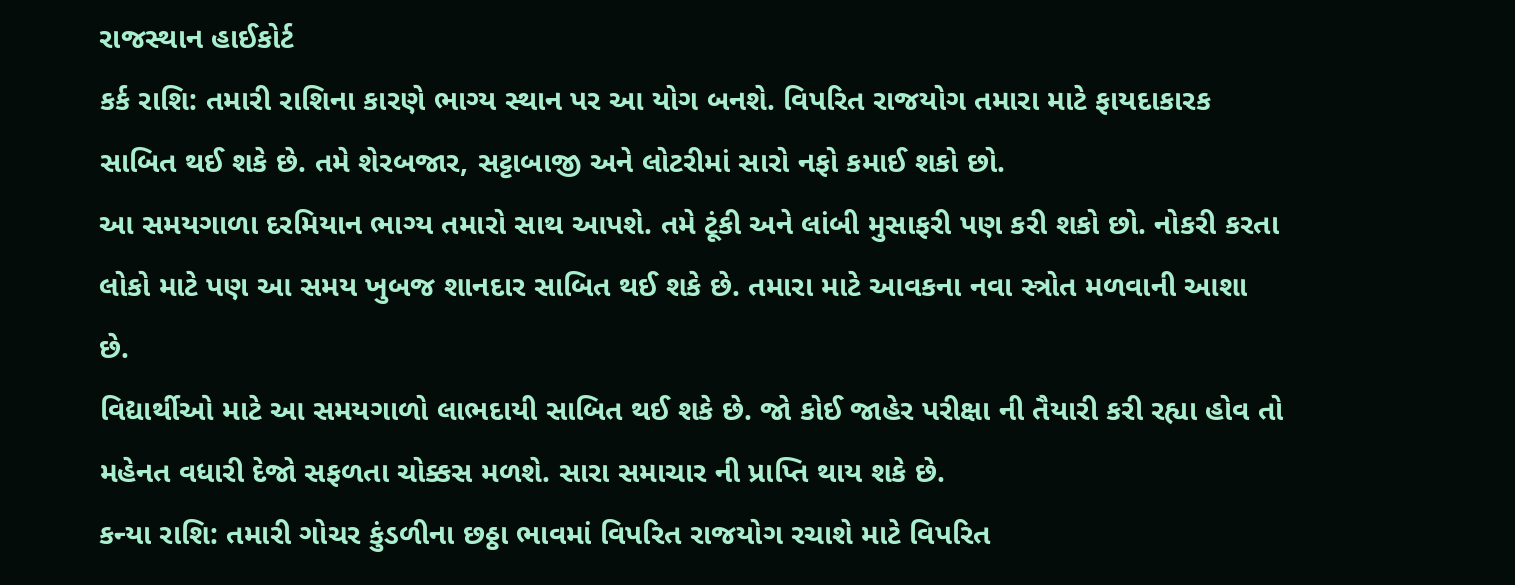રાજસ્થાન હાઈકોર્ટ
કર્ક રાશિ: તમારી રાશિના કારણે ભાગ્ય સ્થાન પર આ યોગ બનશે. વિપરિત રાજયોગ તમારા માટે ફાયદાકારક સાબિત થઈ શકે છે. તમે શેરબજાર, સટ્ટાબાજી અને લોટરીમાં સારો નફો કમાઈ શકો છો.
આ સમયગાળા દરમિયાન ભાગ્ય તમારો સાથ આપશે. તમે ટૂંકી અને લાંબી મુસાફરી પણ કરી શકો છો. નોકરી કરતા લોકો માટે પણ આ સમય ખુબજ શાનદાર સાબિત થઈ શકે છે. તમારા માટે આવકના નવા સ્ત્રોત મળવાની આશા છે.
વિદ્યાર્થીઓ માટે આ સમયગાળો લાભદાયી સાબિત થઈ શકે છે. જો કોઈ જાહેર પરીક્ષા ની તૈયારી કરી રહ્યા હોવ તો મહેનત વધારી દેજો સફળતા ચોક્કસ મળશે. સારા સમાચાર ની પ્રાપ્તિ થાય શકે છે.
કન્યા રાશિ: તમારી ગોચર કુંડળીના છઠ્ઠા ભાવમાં વિપરિત રાજયોગ રચાશે માટે વિપરિત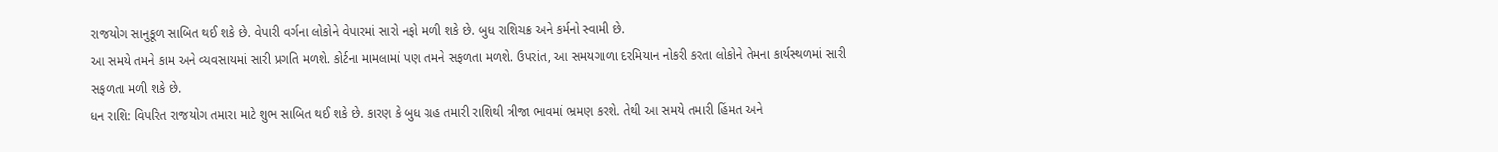રાજયોગ સાનુકૂળ સાબિત થઈ શકે છે. વેપારી વર્ગના લોકોને વેપારમાં સારો નફો મળી શકે છે. બુધ રાશિચક્ર અને કર્મનો સ્વામી છે.
આ સમયે તમને કામ અને વ્યવસાયમાં સારી પ્રગતિ મળશે. કોર્ટના મામલામાં પણ તમને સફળતા મળશે. ઉપરાંત, આ સમયગાળા દરમિયાન નોકરી કરતા લોકોને તેમના કાર્યસ્થળમાં સારી સફળતા મળી શકે છે.
ધન રાશિ: વિપરિત રાજયોગ તમારા માટે શુભ સાબિત થઈ શકે છે. કારણ કે બુધ ગ્રહ તમારી રાશિથી ત્રીજા ભાવમાં ભ્રમણ કરશે. તેથી આ સમયે તમારી હિંમત અને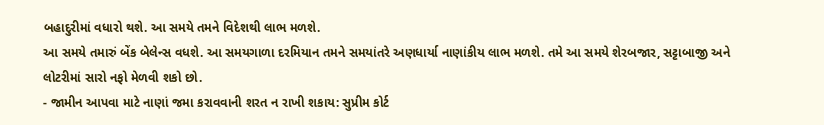બહાદુરીમાં વધારો થશે. આ સમયે તમને વિદેશથી લાભ મળશે.
આ સમયે તમારું બેંક બેલેન્સ વધશે. આ સમયગાળા દરમિયાન તમને સમયાંતરે અણધાર્યા નાણાંકીય લાભ મળશે. તમે આ સમયે શેરબજાર, સટ્ટાબાજી અને લોટરીમાં સારો નફો મેળવી શકો છો.
- જામીન આપવા માટે નાણાં જમા કરાવવાની શરત ન રાખી શકાય: સુપ્રીમ કોર્ટ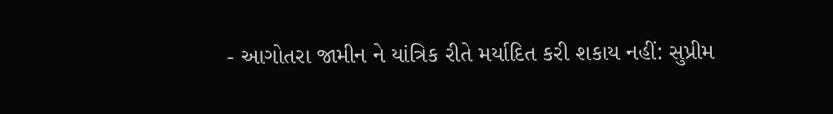- આગોતરા જામીન ને યાંત્રિક રીતે મર્યાદિત કરી શકાય નહીં: સુપ્રીમ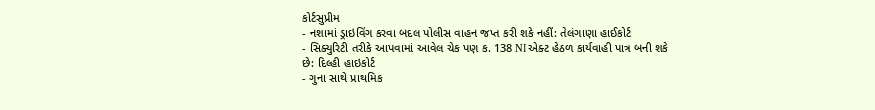કોર્ટસુપ્રીમ
- નશામાં ડ્રાઇવિંગ કરવા બદલ પોલીસ વાહન જપ્ત કરી શકે નહીં: તેલંગાણા હાઈકોર્ટ
- સિક્યુરિટી તરીકે આપવામાં આવેલ ચેક પણ ક. 138 NI એક્ટ હેઠળ કાર્યવાહી પાત્ર બની શકે છે: દિલ્હી હાઇકોર્ટ
- ગુના સાથે પ્રાથમિક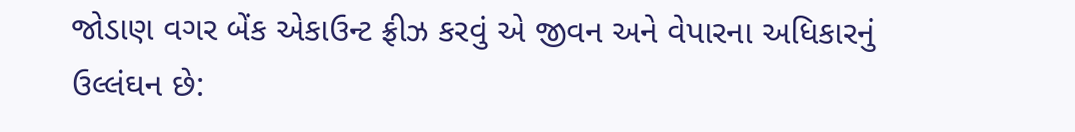જોડાણ વગર બેંક એકાઉન્ટ ફ્રીઝ કરવું એ જીવન અને વેપારના અધિકારનું ઉલ્લંઘન છે: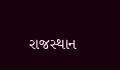રાજસ્થાન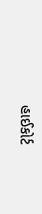હાઈકોર્ટ